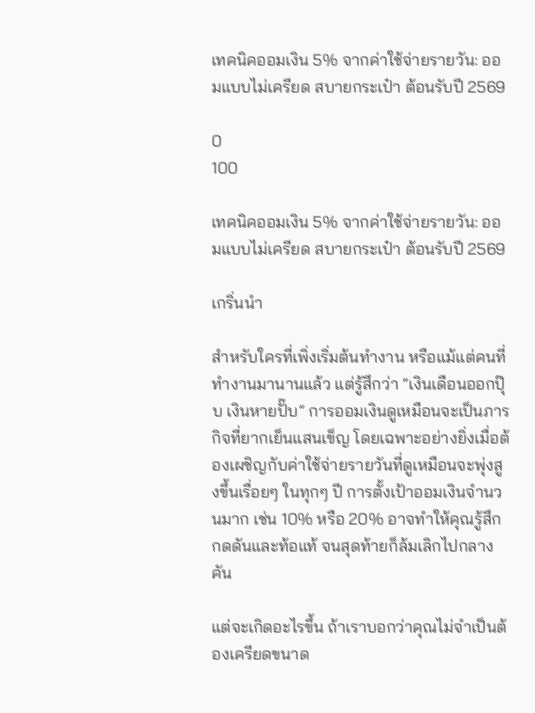เทคนิคออมเงิน 5% จากค่าใช้จ่ายรายวัน: ออมแบบไม่เครียด สบายกระเป๋า ต้อนรับปี 2569

0
100

เทคนิคออมเงิน 5% จากค่าใช้จ่ายรายวัน: ออมแบบไม่เครียด สบายกระเป๋า ต้อนรับปี 2569

เกริ่นนำ

สำหรับใครที่เพิ่งเริ่มต้นทำงาน หรือแม้แต่คนที่ทำงานมานานแล้ว แต่รู้สึกว่า “เงินเดือนออกปุ๊บ เงินหายปั๊บ” การออมเงินดูเหมือนจะเป็นภารกิจที่ยากเย็นแสนเข็ญ โดยเฉพาะอย่างยิ่งเมื่อต้องเผชิญกับค่าใช้จ่ายรายวันที่ดูเหมือนจะพุ่งสูงขึ้นเรื่อยๆ ในทุกๆ ปี การตั้งเป้าออมเงินจำนวนมาก เช่น 10% หรือ 20% อาจทำให้คุณรู้สึกกดดันและท้อแท้ จนสุดท้ายก็ล้มเลิกไปกลางคัน

แต่จะเกิดอะไรขึ้น ถ้าเราบอกว่าคุณไม่จำเป็นต้องเครียดขนาด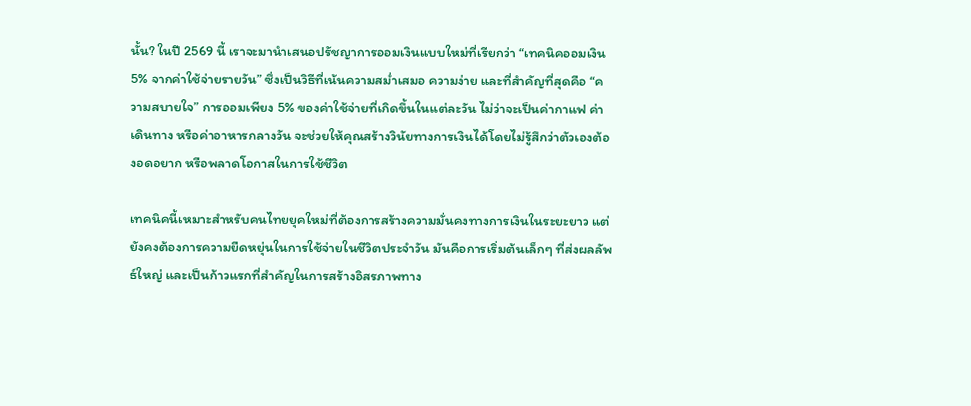นั้น? ในปี 2569 นี้ เราจะมานำเสนอปรัชญาการออมเงินแบบใหม่ที่เรียกว่า “เทคนิคออมเงิน 5% จากค่าใช้จ่ายรายวัน” ซึ่งเป็นวิธีที่เน้นความสม่ำเสมอ ความง่าย และที่สำคัญที่สุดคือ “ความสบายใจ” การออมเพียง 5% ของค่าใช้จ่ายที่เกิดขึ้นในแต่ละวัน ไม่ว่าจะเป็นค่ากาแฟ ค่าเดินทาง หรือค่าอาหารกลางวัน จะช่วยให้คุณสร้างวินัยทางการเงินได้โดยไม่รู้สึกว่าตัวเองต้องอดอยาก หรือพลาดโอกาสในการใช้ชีวิต

เทคนิคนี้เหมาะสำหรับคนไทยยุคใหม่ที่ต้องการสร้างความมั่นคงทางการเงินในระยะยาว แต่ยังคงต้องการความยืดหยุ่นในการใช้จ่ายในชีวิตประจำวัน มันคือการเริ่มต้นเล็กๆ ที่ส่งผลลัพธ์ใหญ่ และเป็นก้าวแรกที่สำคัญในการสร้างอิสรภาพทาง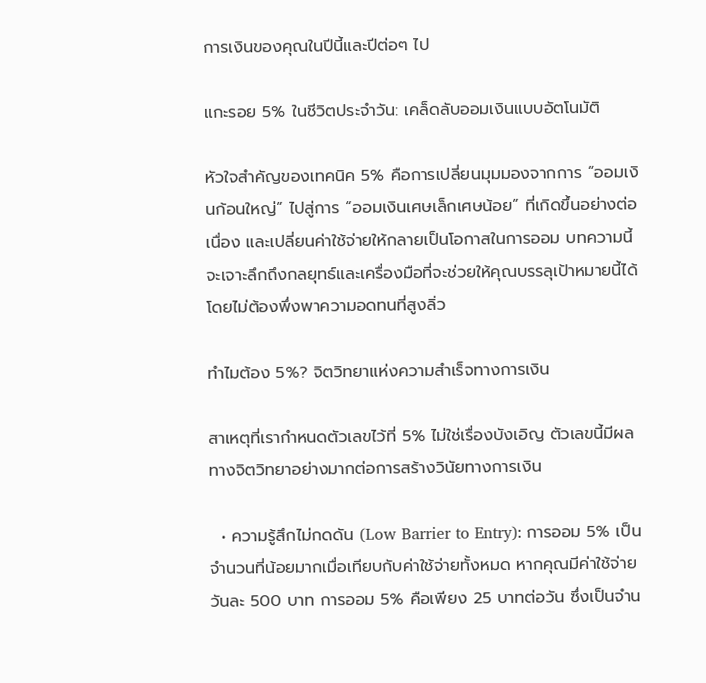การเงินของคุณในปีนี้และปีต่อๆ ไป

แกะรอย 5% ในชีวิตประจำวัน: เคล็ดลับออมเงินแบบอัตโนมัติ

หัวใจสำคัญของเทคนิค 5% คือการเปลี่ยนมุมมองจากการ “ออมเงินก้อนใหญ่” ไปสู่การ “ออมเงินเศษเล็กเศษน้อย” ที่เกิดขึ้นอย่างต่อเนื่อง และเปลี่ยนค่าใช้จ่ายให้กลายเป็นโอกาสในการออม บทความนี้จะเจาะลึกถึงกลยุทธ์และเครื่องมือที่จะช่วยให้คุณบรรลุเป้าหมายนี้ได้โดยไม่ต้องพึ่งพาความอดทนที่สูงลิ่ว

ทำไมต้อง 5%? จิตวิทยาแห่งความสำเร็จทางการเงิน

สาเหตุที่เรากำหนดตัวเลขไว้ที่ 5% ไม่ใช่เรื่องบังเอิญ ตัวเลขนี้มีผลทางจิตวิทยาอย่างมากต่อการสร้างวินัยทางการเงิน

  • ความรู้สึกไม่กดดัน (Low Barrier to Entry): การออม 5% เป็นจำนวนที่น้อยมากเมื่อเทียบกับค่าใช้จ่ายทั้งหมด หากคุณมีค่าใช้จ่ายวันละ 500 บาท การออม 5% คือเพียง 25 บาทต่อวัน ซึ่งเป็นจำน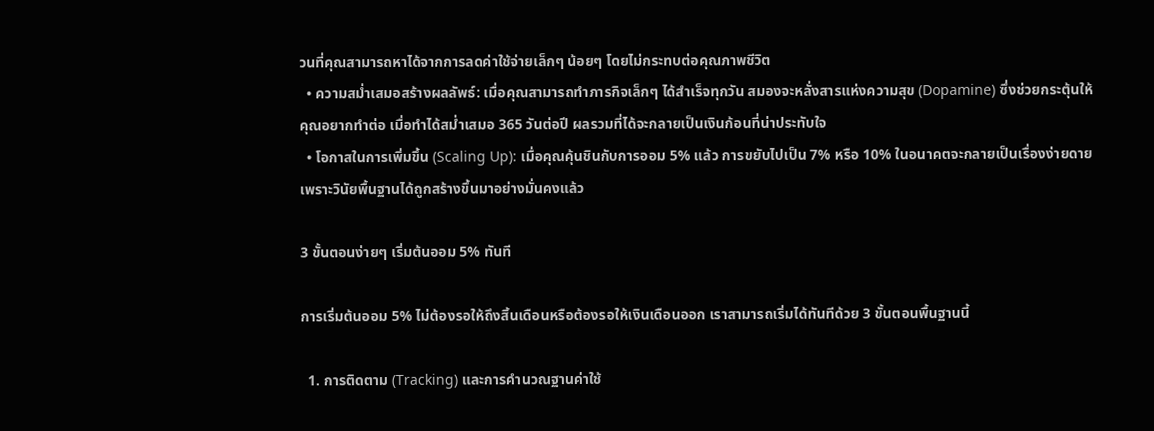วนที่คุณสามารถหาได้จากการลดค่าใช้จ่ายเล็กๆ น้อยๆ โดยไม่กระทบต่อคุณภาพชีวิต
  • ความสม่ำเสมอสร้างผลลัพธ์: เมื่อคุณสามารถทำภารกิจเล็กๆ ได้สำเร็จทุกวัน สมองจะหลั่งสารแห่งความสุข (Dopamine) ซึ่งช่วยกระตุ้นให้คุณอยากทำต่อ เมื่อทำได้สม่ำเสมอ 365 วันต่อปี ผลรวมที่ได้จะกลายเป็นเงินก้อนที่น่าประทับใจ
  • โอกาสในการเพิ่มขึ้น (Scaling Up): เมื่อคุณคุ้นชินกับการออม 5% แล้ว การขยับไปเป็น 7% หรือ 10% ในอนาคตจะกลายเป็นเรื่องง่ายดาย เพราะวินัยพื้นฐานได้ถูกสร้างขึ้นมาอย่างมั่นคงแล้ว

3 ขั้นตอนง่ายๆ เริ่มต้นออม 5% ทันที

การเริ่มต้นออม 5% ไม่ต้องรอให้ถึงสิ้นเดือนหรือต้องรอให้เงินเดือนออก เราสามารถเริ่มได้ทันทีด้วย 3 ขั้นตอนพื้นฐานนี้

  1. การติดตาม (Tracking) และการคำนวณฐานค่าใช้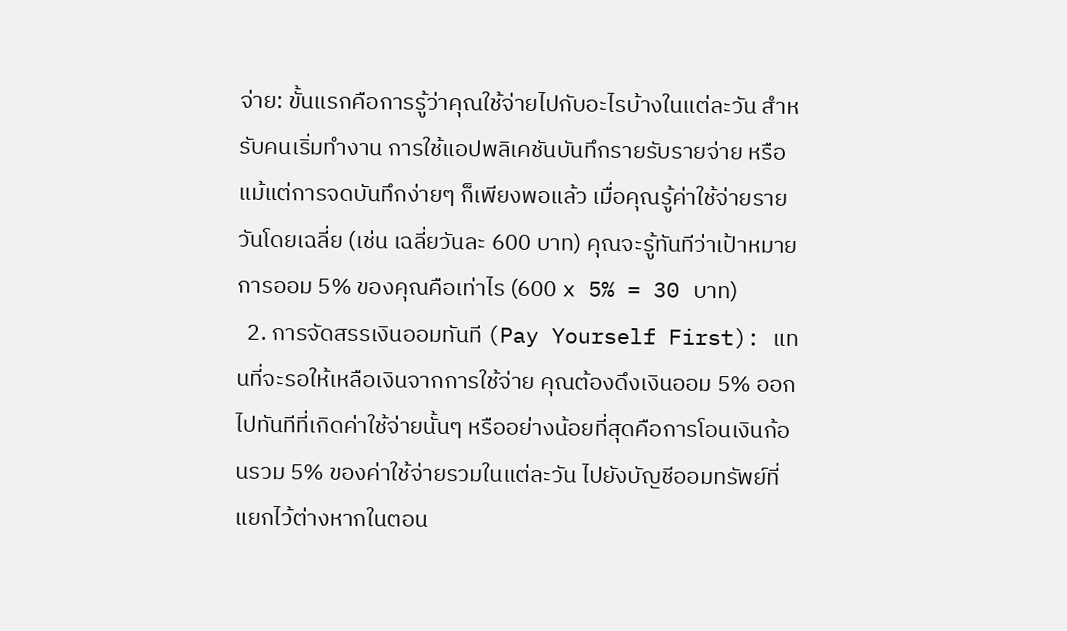จ่าย: ขั้นแรกคือการรู้ว่าคุณใช้จ่ายไปกับอะไรบ้างในแต่ละวัน สำหรับคนเริ่มทำงาน การใช้แอปพลิเคชันบันทึกรายรับรายจ่าย หรือแม้แต่การจดบันทึกง่ายๆ ก็เพียงพอแล้ว เมื่อคุณรู้ค่าใช้จ่ายรายวันโดยเฉลี่ย (เช่น เฉลี่ยวันละ 600 บาท) คุณจะรู้ทันทีว่าเป้าหมายการออม 5% ของคุณคือเท่าไร (600 x 5% = 30 บาท)
  2. การจัดสรรเงินออมทันที (Pay Yourself First): แทนที่จะรอให้เหลือเงินจากการใช้จ่าย คุณต้องดึงเงินออม 5% ออกไปทันทีที่เกิดค่าใช้จ่ายนั้นๆ หรืออย่างน้อยที่สุดคือการโอนเงินก้อนรวม 5% ของค่าใช้จ่ายรวมในแต่ละวัน ไปยังบัญชีออมทรัพย์ที่แยกไว้ต่างหากในตอน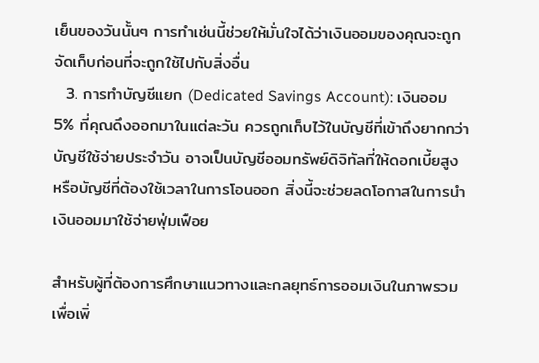เย็นของวันนั้นๆ การทำเช่นนี้ช่วยให้มั่นใจได้ว่าเงินออมของคุณจะถูกจัดเก็บก่อนที่จะถูกใช้ไปกับสิ่งอื่น
  3. การทำบัญชีแยก (Dedicated Savings Account): เงินออม 5% ที่คุณดึงออกมาในแต่ละวัน ควรถูกเก็บไว้ในบัญชีที่เข้าถึงยากกว่าบัญชีใช้จ่ายประจำวัน อาจเป็นบัญชีออมทรัพย์ดิจิทัลที่ให้ดอกเบี้ยสูง หรือบัญชีที่ต้องใช้เวลาในการโอนออก สิ่งนี้จะช่วยลดโอกาสในการนำเงินออมมาใช้จ่ายฟุ่มเฟือย

สำหรับผู้ที่ต้องการศึกษาแนวทางและกลยุทธ์การออมเงินในภาพรวมเพื่อเพิ่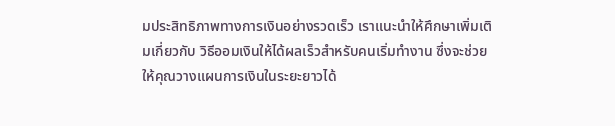มประสิทธิภาพทางการเงินอย่างรวดเร็ว เราแนะนำให้ศึกษาเพิ่มเติมเกี่ยวกับ วิธีออมเงินให้ได้ผลเร็วสำหรับคนเริ่มทำงาน ซึ่งจะช่วยให้คุณวางแผนการเงินในระยะยาวได้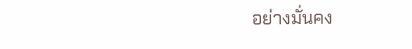อย่างมั่นคง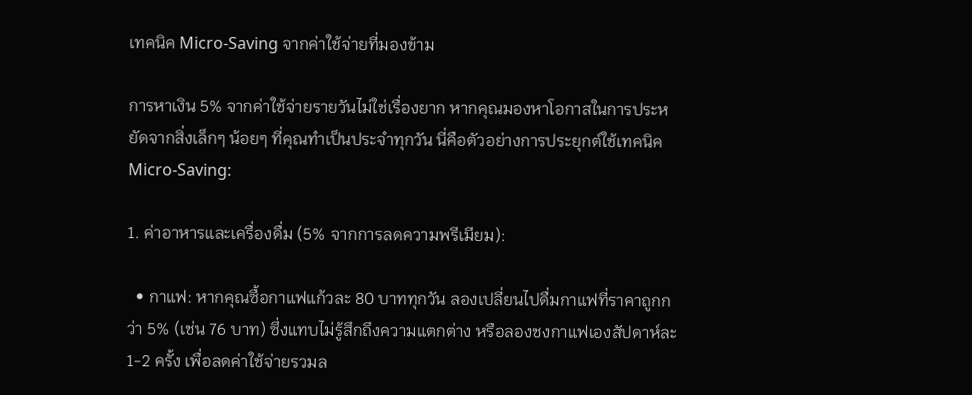เทคนิค Micro-Saving จากค่าใช้จ่ายที่มองข้าม

การหาเงิน 5% จากค่าใช้จ่ายรายวันไม่ใช่เรื่องยาก หากคุณมองหาโอกาสในการประหยัดจากสิ่งเล็กๆ น้อยๆ ที่คุณทำเป็นประจำทุกวัน นี่คือตัวอย่างการประยุกต์ใช้เทคนิค Micro-Saving:

1. ค่าอาหารและเครื่องดื่ม (5% จากการลดความพรีเมียม):

  • กาแฟ: หากคุณซื้อกาแฟแก้วละ 80 บาททุกวัน ลองเปลี่ยนไปดื่มกาแฟที่ราคาถูกกว่า 5% (เช่น 76 บาท) ซึ่งแทบไม่รู้สึกถึงความแตกต่าง หรือลองชงกาแฟเองสัปดาห์ละ 1-2 ครั้ง เพื่อลดค่าใช้จ่ายรวมล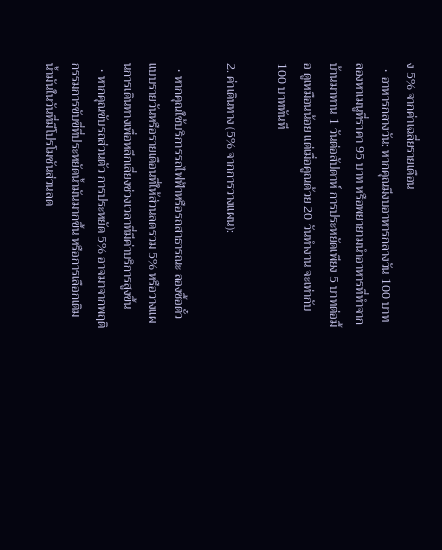ง 5% จากค่าเฉลี่ยรายเดือน
  • อาหารกลางวัน: หากคุณมีงบอาหารกลางวัน 100 บาท ลองหาเมนูที่ราคา 95 บาท หรือพยายามนำอาหารที่ทำจากบ้านมาทาน 1 วันต่อสัปดาห์ การประหยัดเพียง 5 บาทต่อมื้อ ดูเหมือนน้อย แต่เมื่อคูณด้วย 20 วันทำงาน จะเท่ากับ 100 บาททันที

2. ค่าเดินทาง (5% จากการวางแผน):

  • หากคุณใช้บริการรถไฟฟ้าหรือรถสาธารณะ ลองซื้อตั๋วแบบรายวันหรือรายเดือนที่ให้ส่วนลดรวม 5% หรือวางแผนการเดินทางเพื่อหลีกเลี่ยงช่วงเวลาที่มีค่าบริการสูงขึ้น
  • หากคุณขับรถส่วนตัว การประหยัด 5% อาจมาจากพฤติกรรมการขับขี่ที่ประหยัดน้ำมันมากขึ้น หรือการเลือกเติมน้ำมันในวันที่มีโปรโมชันส่วนลด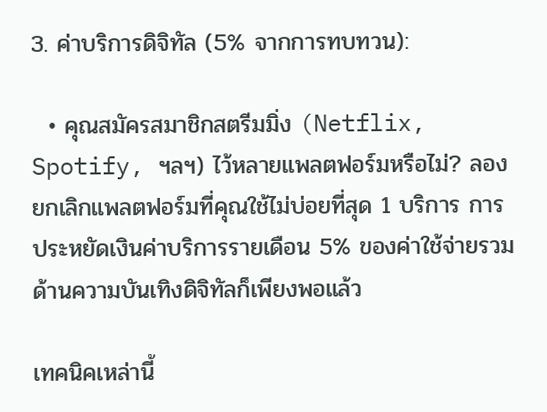3. ค่าบริการดิจิทัล (5% จากการทบทวน):

  • คุณสมัครสมาชิกสตรีมมิ่ง (Netflix, Spotify, ฯลฯ) ไว้หลายแพลตฟอร์มหรือไม่? ลองยกเลิกแพลตฟอร์มที่คุณใช้ไม่บ่อยที่สุด 1 บริการ การประหยัดเงินค่าบริการรายเดือน 5% ของค่าใช้จ่ายรวมด้านความบันเทิงดิจิทัลก็เพียงพอแล้ว

เทคนิคเหล่านี้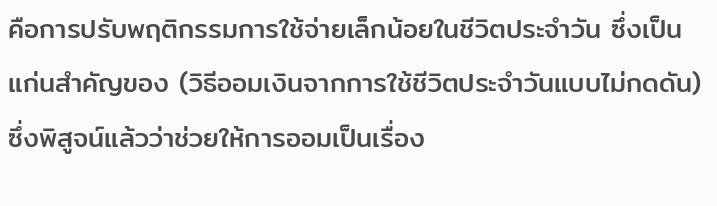คือการปรับพฤติกรรมการใช้จ่ายเล็กน้อยในชีวิตประจำวัน ซึ่งเป็นแก่นสำคัญของ (วิธีออมเงินจากการใช้ชีวิตประจำวันแบบไม่กดดัน) ซึ่งพิสูจน์แล้วว่าช่วยให้การออมเป็นเรื่อง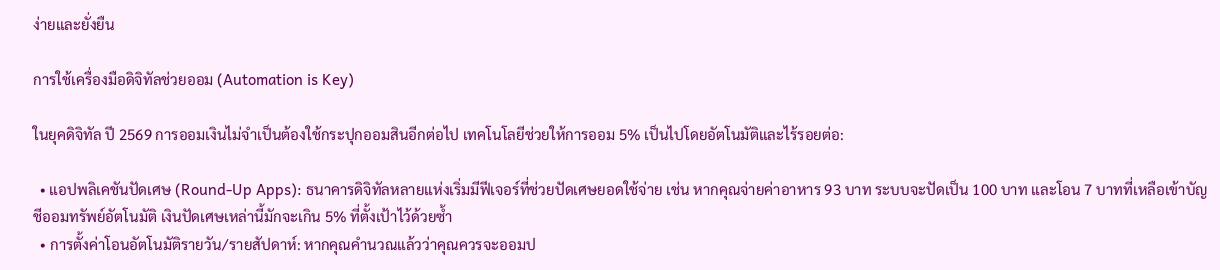ง่ายและยั่งยืน

การใช้เครื่องมือดิจิทัลช่วยออม (Automation is Key)

ในยุคดิจิทัล ปี 2569 การออมเงินไม่จำเป็นต้องใช้กระปุกออมสินอีกต่อไป เทคโนโลยีช่วยให้การออม 5% เป็นไปโดยอัตโนมัติและไร้รอยต่อ:

  • แอปพลิเคชันปัดเศษ (Round-Up Apps): ธนาคารดิจิทัลหลายแห่งเริ่มมีฟีเจอร์ที่ช่วยปัดเศษยอดใช้จ่าย เช่น หากคุณจ่ายค่าอาหาร 93 บาท ระบบจะปัดเป็น 100 บาท และโอน 7 บาทที่เหลือเข้าบัญชีออมทรัพย์อัตโนมัติ เงินปัดเศษเหล่านี้มักจะเกิน 5% ที่ตั้งเป้าไว้ด้วยซ้ำ
  • การตั้งค่าโอนอัตโนมัติรายวัน/รายสัปดาห์: หากคุณคำนวณแล้วว่าคุณควรจะออมป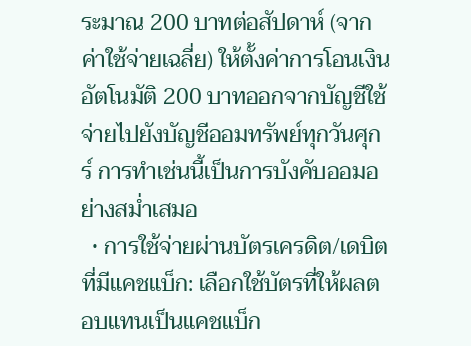ระมาณ 200 บาทต่อสัปดาห์ (จากค่าใช้จ่ายเฉลี่ย) ให้ตั้งค่าการโอนเงินอัตโนมัติ 200 บาทออกจากบัญชีใช้จ่ายไปยังบัญชีออมทรัพย์ทุกวันศุกร์ การทำเช่นนี้เป็นการบังคับออมอย่างสม่ำเสมอ
  • การใช้จ่ายผ่านบัตรเครดิต/เดบิตที่มีแคชแบ็ก: เลือกใช้บัตรที่ให้ผลตอบแทนเป็นแคชแบ็ก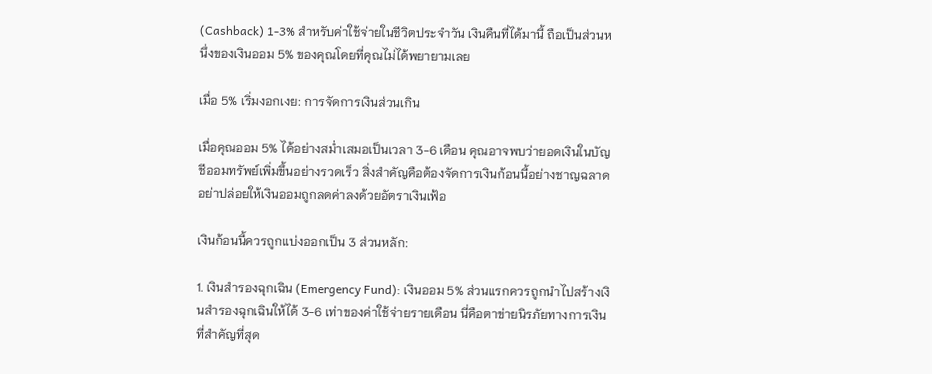(Cashback) 1-3% สำหรับค่าใช้จ่ายในชีวิตประจำวัน เงินคืนที่ได้มานี้ ถือเป็นส่วนหนึ่งของเงินออม 5% ของคุณโดยที่คุณไม่ได้พยายามเลย

เมื่อ 5% เริ่มงอกเงย: การจัดการเงินส่วนเกิน

เมื่อคุณออม 5% ได้อย่างสม่ำเสมอเป็นเวลา 3-6 เดือน คุณอาจพบว่ายอดเงินในบัญชีออมทรัพย์เพิ่มขึ้นอย่างรวดเร็ว สิ่งสำคัญคือต้องจัดการเงินก้อนนี้อย่างชาญฉลาด อย่าปล่อยให้เงินออมถูกลดค่าลงด้วยอัตราเงินเฟ้อ

เงินก้อนนี้ควรถูกแบ่งออกเป็น 3 ส่วนหลัก:

1. เงินสำรองฉุกเฉิน (Emergency Fund): เงินออม 5% ส่วนแรกควรถูกนำไปสร้างเงินสำรองฉุกเฉินให้ได้ 3-6 เท่าของค่าใช้จ่ายรายเดือน นี่คือตาข่ายนิรภัยทางการเงินที่สำคัญที่สุด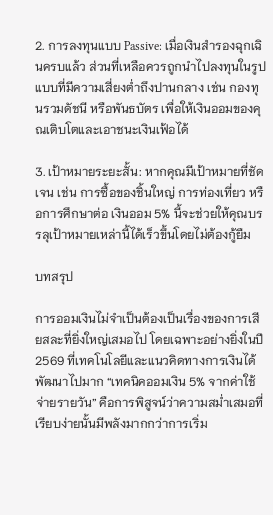2. การลงทุนแบบ Passive: เมื่อเงินสำรองฉุกเฉินครบแล้ว ส่วนที่เหลือควรถูกนำไปลงทุนในรูปแบบที่มีความเสี่ยงต่ำถึงปานกลาง เช่น กองทุนรวมดัชนี หรือพันธบัตร เพื่อให้เงินออมของคุณเติบโตและเอาชนะเงินเฟ้อได้

3. เป้าหมายระยะสั้น: หากคุณมีเป้าหมายที่ชัดเจน เช่น การซื้อของชิ้นใหญ่ การท่องเที่ยว หรือการศึกษาต่อ เงินออม 5% นี้จะช่วยให้คุณบรรลุเป้าหมายเหล่านี้ได้เร็วขึ้นโดยไม่ต้องกู้ยืม

บทสรุป

การออมเงินไม่จำเป็นต้องเป็นเรื่องของการเสียสละที่ยิ่งใหญ่เสมอไป โดยเฉพาะอย่างยิ่งในปี 2569 ที่เทคโนโลยีและแนวคิดทางการเงินได้พัฒนาไปมาก “เทคนิคออมเงิน 5% จากค่าใช้จ่ายรายวัน” คือการพิสูจน์ว่าความสม่ำเสมอที่เรียบง่ายนั้นมีพลังมากกว่าการเริ่ม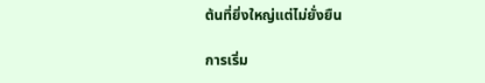ต้นที่ยิ่งใหญ่แต่ไม่ยั่งยืน

การเริ่ม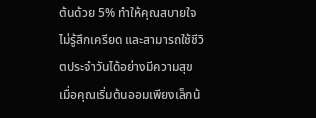ต้นด้วย 5% ทำให้คุณสบายใจ ไม่รู้สึกเครียด และสามารถใช้ชีวิตประจำวันได้อย่างมีความสุข เมื่อคุณเริ่มต้นออมเพียงเล็กน้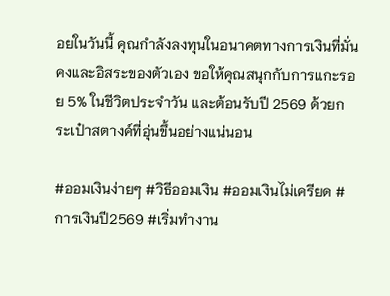อยในวันนี้ คุณกำลังลงทุนในอนาคตทางการเงินที่มั่นคงและอิสระของตัวเอง ขอให้คุณสนุกกับการแกะรอย 5% ในชีวิตประจำวัน และต้อนรับปี 2569 ด้วยกระเป๋าสตางค์ที่อุ่นขึ้นอย่างแน่นอน

#ออมเงินง่ายๆ #วิธีออมเงิน #ออมเงินไม่เครียด #การเงินปี2569 #เริ่มทำงาน